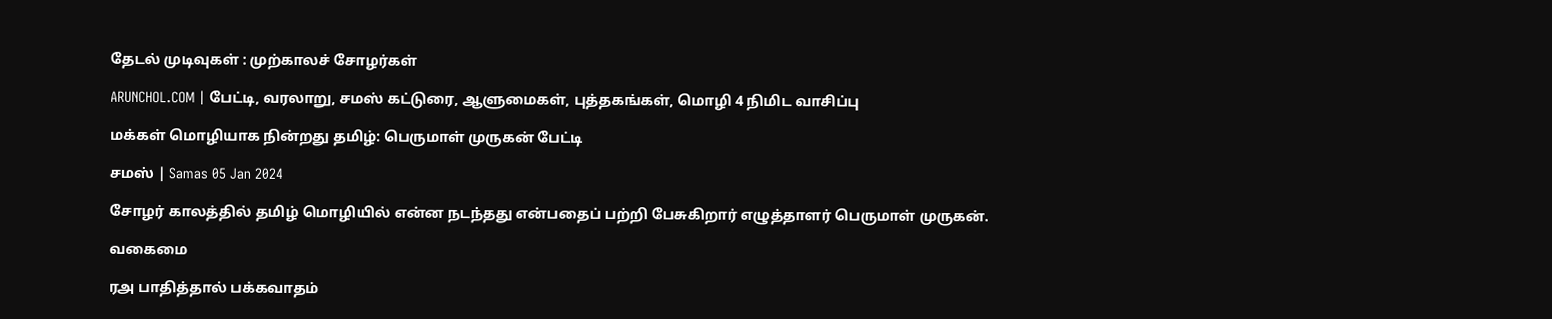தேடல் முடிவுகள் : முற்காலச் சோழர்கள்

ARUNCHOL.COM | பேட்டி, வரலாறு, சமஸ் கட்டுரை, ஆளுமைகள், புத்தகங்கள், மொழி 4 நிமிட வாசிப்பு

மக்கள் மொழியாக நின்றது தமிழ்: பெருமாள் முருகன் பேட்டி

சமஸ் | Samas 05 Jan 2024

சோழர் காலத்தில் தமிழ் மொழியில் என்ன நடந்தது என்பதைப் பற்றி பேசுகிறார் எழுத்தாளர் பெருமாள் முருகன்.

வகைமை

ரஅ பாதித்தால் பக்கவாதம்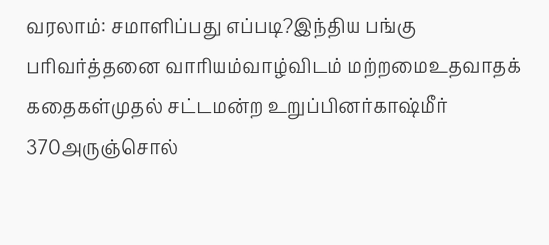வரலாம்: சமாளிப்பது எப்படி?இந்திய பங்கு பரிவர்த்தனை வாரியம்வாழ்விடம் மற்றமைஉதவாதக் கதைகள்முதல் சட்டமன்ற உறுப்பினர்காஷ்மீர் 370அருஞ்சொல்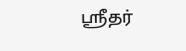ஸ்ரீதர்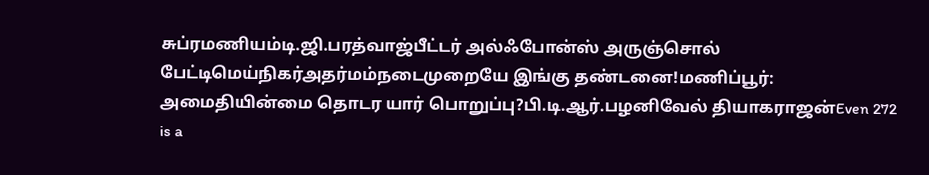சுப்ரமணியம்டி.ஜி.பரத்வாஜ்பீட்டர் அல்ஃபோன்ஸ் அருஞ்சொல் பேட்டிமெய்நிகர்அதர்மம்நடைமுறையே இங்கு தண்டனை!மணிப்பூர்: அமைதியின்மை தொடர யார் பொறுப்பு?பி.டி.ஆர்.பழனிவேல் தியாகராஜன்Even 272 is a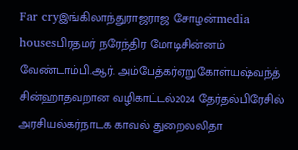Far cryஇங்கிலாந்துராஜராஜ சோழன்media housesபிரதமர் நரேந்திர மோடிசின்னம் வேண்டாம்பி.ஆர். அம்பேத்கர்ஏறுகோள்யஷ்வந்த் சின்ஹாதவறான வழிகாட்டல்2024 தேர்தல்பிரேசில் அரசியல்கர்நாடக காவல் துறைலலிதா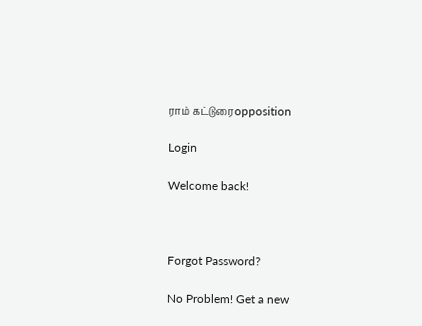ராம் கட்டுரைopposition

Login

Welcome back!



Forgot Password?

No Problem! Get a new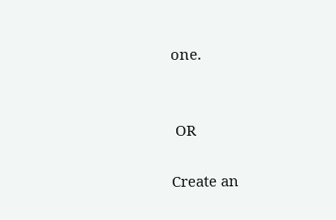one.


 OR

Create an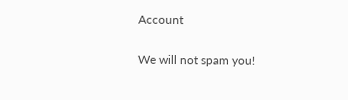Account

We will not spam you!